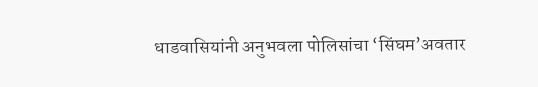धाडवासियांनी अनुभवला पोलिसांचा ‘सिंघम’अवतार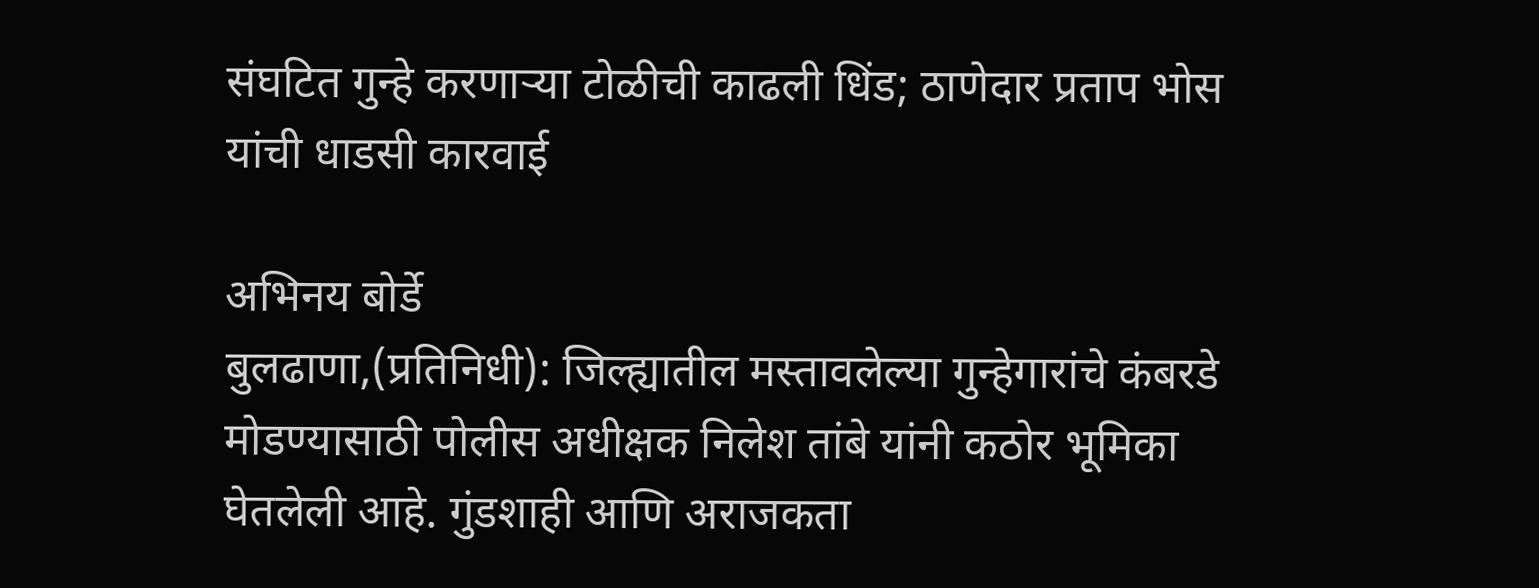संघटित गुन्हे करणाऱ्या टोळीची काढली धिंड; ठाणेदार प्रताप भोस यांची धाडसी कारवाई

अभिनय बोर्डे
बुलढाणा,(प्रतिनिधी): जिल्ह्यातील मस्तावलेल्या गुन्हेगारांचे कंबरडे मोडण्यासाठी पोलीस अधीक्षक निलेश तांबे यांनी कठोर भूमिका घेतलेली आहे. गुंडशाही आणि अराजकता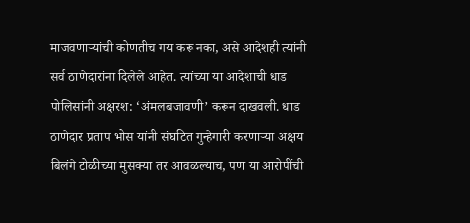माजवणाऱ्यांची कोणतीच गय करू नका, असे आदेशही त्यांनी सर्व ठाणेदारांना दिलेले आहेत. त्यांच्या या आदेशाची धाड पोलिसांनी अक्षरश: ‘अंमलबजावणी’ करून दाखवली. धाड ठाणेदार प्रताप भोस यांनी संघटित गुन्हेगारी करणाऱ्या अक्षय बिलंगे टोळीच्या मुसक्या तर आवळल्याच, पण या आरोपींची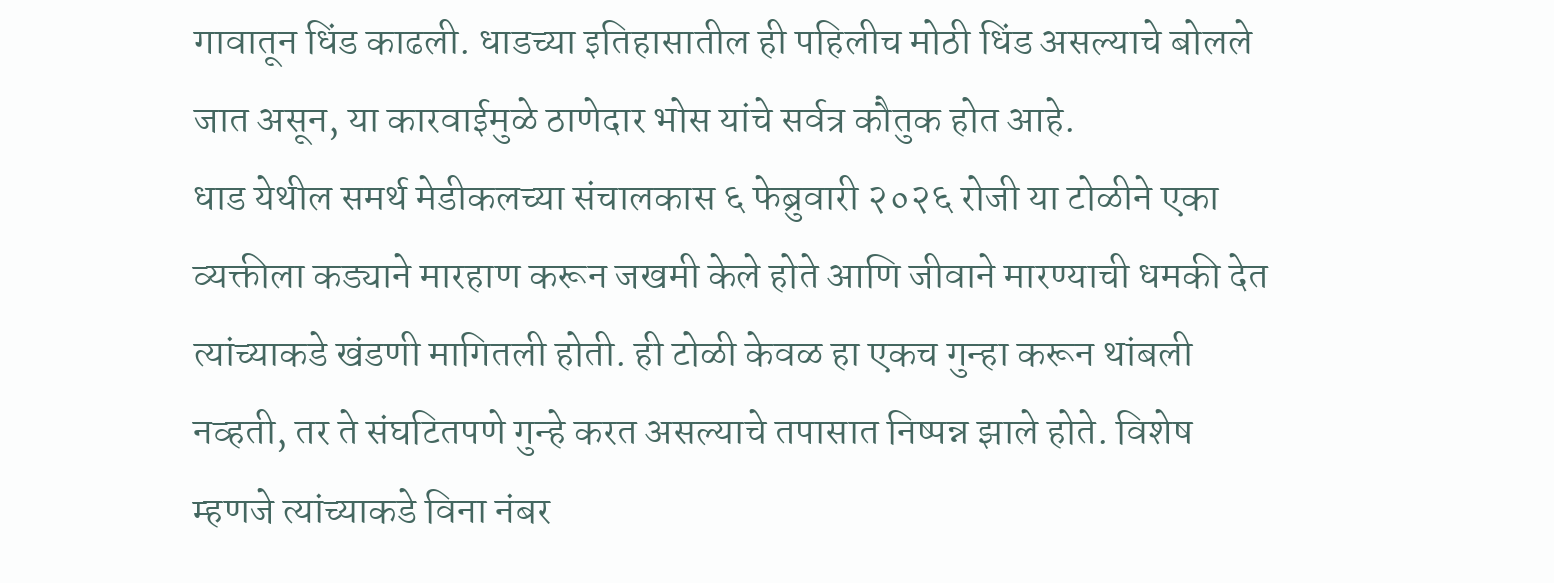गावातून धिंड काढली. धाडच्या इतिहासातील ही पहिलीच मोठी धिंड असल्याचे बोलले जात असून, या कारवाईमुळे ठाणेदार भोस यांचे सर्वत्र कौतुक होत आहे.
धाड येथील समर्थ मेडीकलच्या संचालकास ६ फेब्रुवारी २०२६ रोजी या टोळीने एका व्यक्तीला कड्याने मारहाण करून जखमी केले होते आणि जीवाने मारण्याची धमकी देत त्यांच्याकडे खंडणी मागितली होती. ही टोळी केवळ हा एकच गुन्हा करून थांबली नव्हती, तर ते संघटितपणे गुन्हे करत असल्याचे तपासात निष्पन्न झाले होते. विशेष म्हणजे त्यांच्याकडे विना नंबर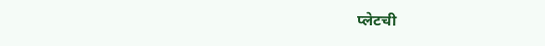प्लेटची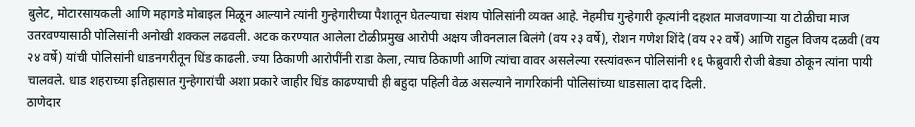बुलेट, मोटारसायकली आणि महागडे मोबाइल मिळून आल्याने त्यांनी गुन्हेगारीच्या पैशातून घेतल्याचा संशय पोलिसांनी व्यक्त आहे. नेहमीच गुन्हेगारी कृत्यांनी दहशत माजवणाऱ्या या टोळीचा माज उतरवण्यासाठी पोलिसांनी अनोखी शक्कल लढवली. अटक करण्यात आलेला टोळीप्रमुख आरोपी अक्षय जीवनलाल बिलंगे (वय २३ वर्षे), रोशन गणेश शिंदे (वय २२ वर्षे) आणि राहुल विजय दळवी (वय २४ वर्षे) यांची पोलिसांनी धाडनगरीतून धिंड काढली. ज्या ठिकाणी आरोपींनी राडा केला, त्याच ठिकाणी आणि त्यांचा वावर असलेल्या रस्त्यांवरून पोलिसांनी १६ फेब्रुवारी रोजी बेड्या ठोकून त्यांना पायी चालवले. धाड शहराच्या इतिहासात गुन्हेगारांची अशा प्रकारे जाहीर धिंड काढण्याची ही बहुदा पहिली वेळ असल्याने नागरिकांनी पोलिसांच्या धाडसाला दाद दिली.
ठाणेदार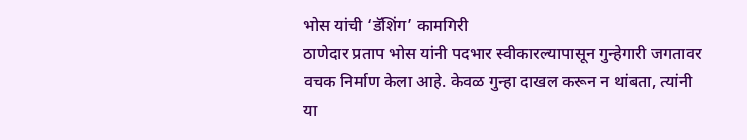भोस यांची ‘डॅशिंग’ कामगिरी
ठाणेदार प्रताप भोस यांनी पदभार स्वीकारल्यापासून गुन्हेगारी जगतावर वचक निर्माण केला आहे. केवळ गुन्हा दाखल करून न थांबता, त्यांनी या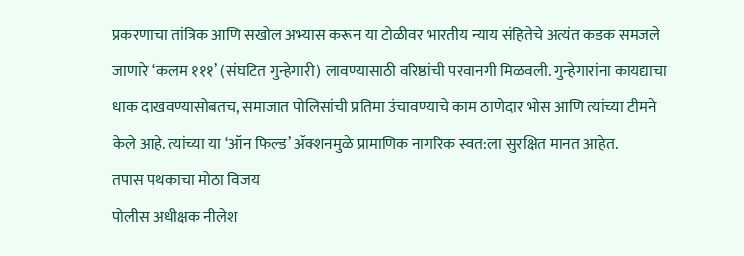प्रकरणाचा तांत्रिक आणि सखोल अभ्यास करून या टोळीवर भारतीय न्याय संहितेचे अत्यंत कडक समजले जाणारे ‘कलम १११’ (संघटित गुन्हेगारी) लावण्यासाठी वरिष्ठांची परवानगी मिळवली. गुन्हेगारांना कायद्याचा धाक दाखवण्यासोबतच, समाजात पोलिसांची प्रतिमा उंचावण्याचे काम ठाणेदार भोस आणि त्यांच्या टीमने केले आहे. त्यांच्या या ‘ऑन फिल्ड’ ॲक्शनमुळे प्रामाणिक नागरिक स्वत:ला सुरक्षित मानत आहेत.
तपास पथकाचा मोठा विजय
पोलीस अधीक्षक नीलेश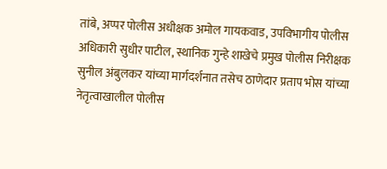तांबे, अप्पर पोलीस अधीक्षक अमोल गायकवाड, उपविभागीय पोलीस अधिकारी सुधीर पाटील, स्थानिक गुन्हे शाखेचे प्रमुख पोलीस निरीक्षक सुनील अंबुलकर यांच्या मार्गदर्शनात तसेच ठाणेदार प्रताप भोस यांच्या नेतृत्वाखालील पोलीस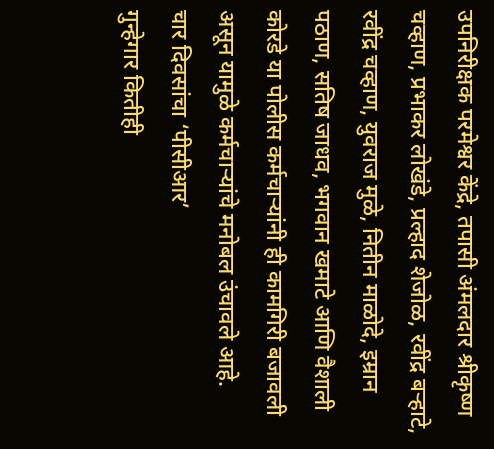उपनिरीक्षक परमेश्वर केंद्रे, तपासी अंमलदार श्रीकृष्ण चव्हाण, प्रभाकर लोखंडे, प्रल्हाद शेजोळ, रवींद्र बऱ्हाटे, रवींद्र चव्हाण, युवराज मुळे, नितीन माळोदे, इम्रान पठाण, सतिष जाधव, भगवान खमाटे आणि वैशाली कोरडे या पोलीस कर्मचाऱ्यांनी ही कामगिरी बजावली असून यामुळे कर्मचाऱ्यांचे मनोबल उंचावले आहे.
चार दिवसांचा ‘पीसीआर’
गुन्हेगार कितीही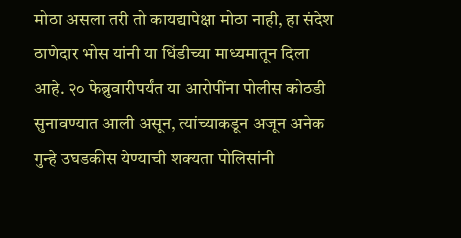मोठा असला तरी तो कायद्यापेक्षा मोठा नाही, हा संदेश ठाणेदार भोस यांनी या धिंडीच्या माध्यमातून दिला आहे. २० फेब्रुवारीपर्यंत या आरोपींना पोलीस कोठडी सुनावण्यात आली असून, त्यांच्याकडून अजून अनेक गुन्हे उघडकीस येण्याची शक्यता पोलिसांनी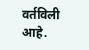वर्तविली आहे.